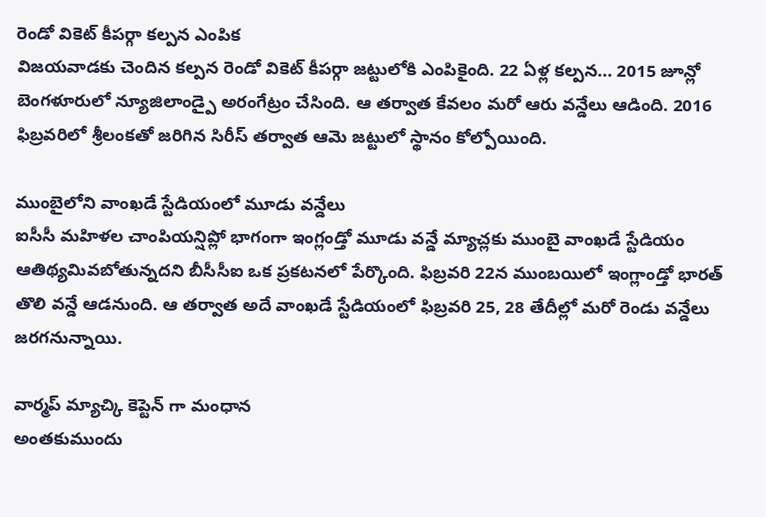రెండో వికెట్ కీపర్గా కల్పన ఎంపిక
విజయవాడకు చెందిన కల్పన రెండో వికెట్ కీపర్గా జట్టులోకి ఎంపికైంది. 22 ఏళ్ల కల్పన... 2015 జూన్లో బెంగళూరులో న్యూజిలాండ్పై అరంగేట్రం చేసింది. ఆ తర్వాత కేవలం మరో ఆరు వన్డేలు ఆడింది. 2016 ఫిబ్రవరిలో శ్రీలంకతో జరిగిన సిరీస్ తర్వాత ఆమె జట్టులో స్థానం కోల్పోయింది.

ముంబైలోని వాంఖడే స్టేడియంలో మూడు వన్డేలు
ఐసీసీ మహిళల చాంపియన్షిప్లో భాగంగా ఇంగ్లండ్తో మూడు వన్డే మ్యాచ్లకు ముంబై వాంఖడే స్టేడియం ఆతిథ్యమివబోతున్నదని బీసీసీఐ ఒక ప్రకటనలో పేర్కొంది. ఫిబ్రవరి 22న ముంబయిలో ఇంగ్లాండ్తో భారత్ తొలి వన్డే ఆడనుంది. ఆ తర్వాత అదే వాంఖడే స్టేడియంలో ఫిబ్రవరి 25, 28 తేదీల్లో మరో రెండు వన్డేలు జరగనున్నాయి.

వార్మప్ మ్యాచ్కి కెప్టెన్ గా మంధాన
అంతకుముందు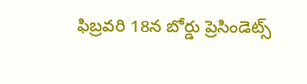ఫిబ్రవరి 18న బోర్డు ప్రెసిండెట్స్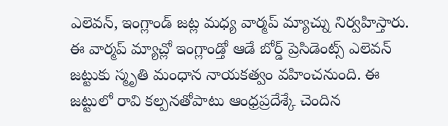ఎలెవన్, ఇంగ్లాండ్ జట్ల మధ్య వార్మప్ మ్యాచ్ను నిర్వహిస్తారు. ఈ వార్మప్ మ్యాచ్లో ఇంగ్లాండ్తో ఆడే బోర్డ్ ప్రెసిడెంట్స్ ఎలెవన్ జట్టుకు స్మృతి మంధాన నాయకత్వం వహించనుంది. ఈ జట్టులో రావి కల్పనతోపాటు ఆంధ్రప్రదేశ్కే చెందిన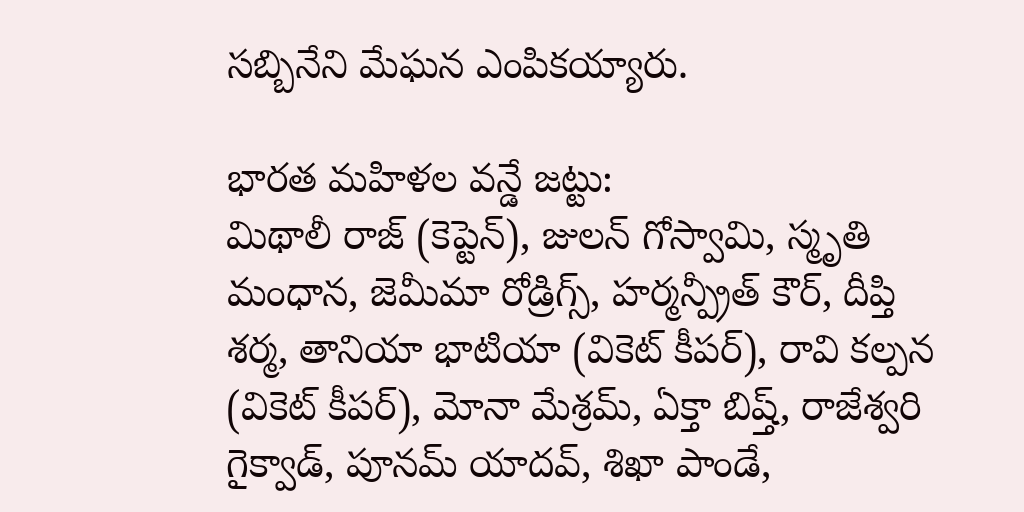సబ్బినేని మేఘన ఎంపికయ్యారు.

భారత మహిళల వన్డే జట్టు:
మిథాలీ రాజ్ (కెప్టెన్), జులన్ గోస్వామి, స్మృతి మంధాన, జెమీమా రోడ్రిగ్స్, హర్మన్ప్రీత్ కౌర్, దీప్తి శర్మ, తానియా భాటియా (వికెట్ కీపర్), రావి కల్పన (వికెట్ కీపర్), మోనా మేశ్రమ్, ఏక్తా బిష్త్, రాజేశ్వరి గైక్వాడ్, పూనమ్ యాదవ్, శిఖా పాండే,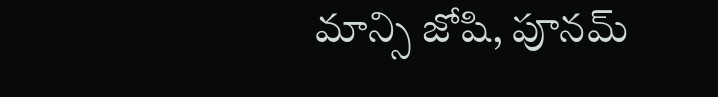మాన్సి జోషి, పూనమ్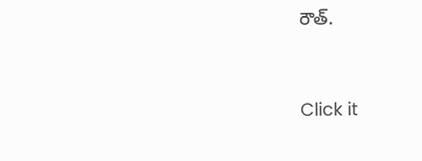రౌత్.


Click it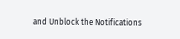and Unblock the Notifications